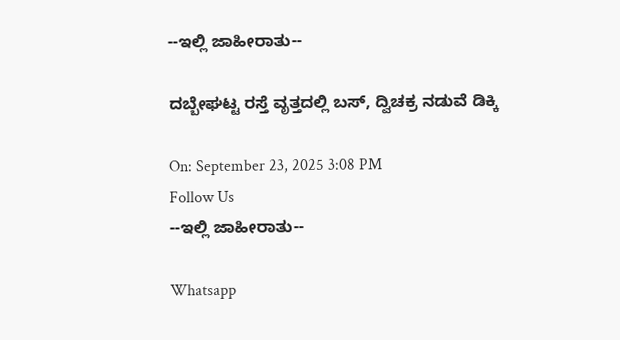--ಇಲ್ಲಿ ಜಾಹೀರಾತು--

ದಬ್ಬೇಘಟ್ಟ ರಸ್ತೆ ವೃತ್ತದಲ್ಲಿ ಬಸ್, ದ್ವಿಚಕ್ರ ನಡುವೆ ಡಿಕ್ಕಿ

On: September 23, 2025 3:08 PM
Follow Us
--ಇಲ್ಲಿ ಜಾಹೀರಾತು--

Whatsapp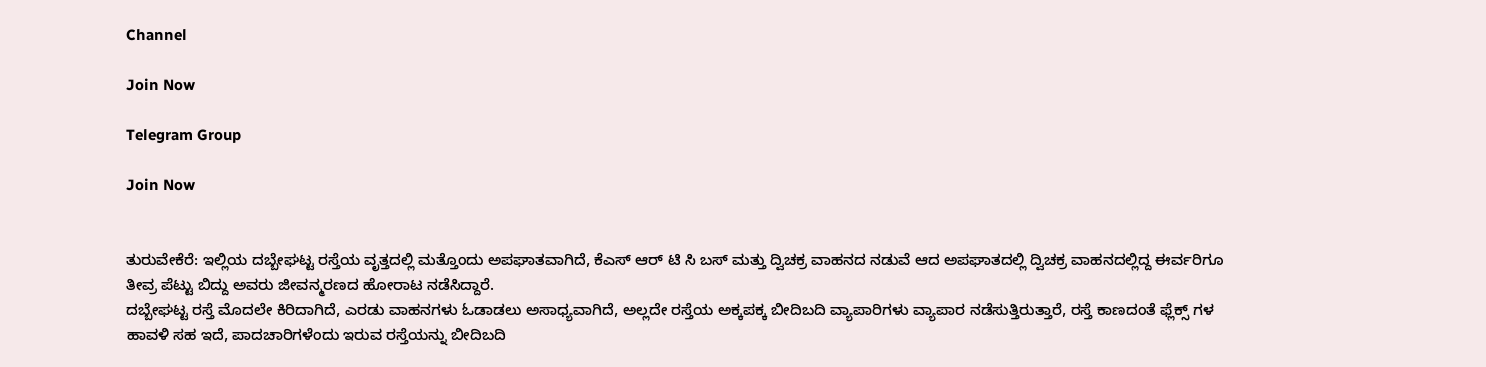Channel

Join Now

Telegram Group

Join Now


ತುರುವೇಕೆರೆ: ಇಲ್ಲಿಯ ದಬ್ಬೇಘಟ್ಟ ರಸ್ತೆಯ ವೃತ್ತದಲ್ಲಿ ಮತ್ತೊಂದು ಅಪಘಾತವಾಗಿದೆ, ಕೆಎಸ್ ಆರ್ ಟಿ ಸಿ ಬಸ್ ಮತ್ತು ದ್ವಿಚಕ್ರ ವಾಹನದ ನಡುವೆ ಆದ ಅಪಘಾತದಲ್ಲಿ ದ್ವಿಚಕ್ರ ವಾಹನದಲ್ಲಿದ್ದ ಈರ್ವರಿಗೂ ತೀವ್ರ ಪೆಟ್ಟು ಬಿದ್ದು ಅವರು ಜೀವನ್ಮರಣದ ಹೋರಾಟ ನಡೆಸಿದ್ದಾರೆ.
ದಬ್ಬೇಘಟ್ಟ ರಸ್ತೆ ಮೊದಲೇ ಕಿರಿದಾಗಿದೆ, ಎರಡು ವಾಹನಗಳು ಓಡಾಡಲು ಅಸಾಧ್ಯವಾಗಿದೆ, ಅಲ್ಲದೇ ರಸ್ತೆಯ ಅಕ್ಕಪಕ್ಕ ಬೀದಿಬದಿ ವ್ಯಾಪಾರಿಗಳು ವ್ಯಾಪಾರ ನಡೆಸುತ್ತಿರುತ್ತಾರೆ, ರಸ್ತೆ ಕಾಣದಂತೆ ಫ್ಲೆಕ್ಸ್ ಗಳ ಹಾವಳಿ ಸಹ ಇದೆ, ಪಾದಚಾರಿಗಳೆಂದು ಇರುವ ರಸ್ತೆಯನ್ನು ಬೀದಿಬದಿ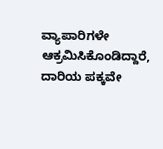ವ್ಯಾಪಾರಿಗಳೇ ಆಕ್ರಮಿಸಿಕೊಂಡಿದ್ದಾರೆ, ದಾರಿಯ ಪಕ್ಕವೇ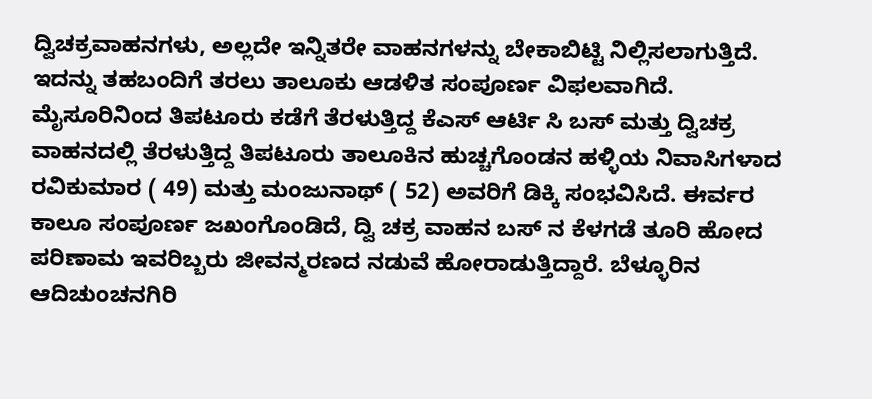ದ್ವಿಚಕ್ರವಾಹನಗಳು, ಅಲ್ಲದೇ ಇನ್ನಿತರೇ ವಾಹನಗಳನ್ನು ಬೇಕಾಬಿಟ್ಟಿ ನಿಲ್ಲಿಸಲಾಗುತ್ತಿದೆ. ಇದನ್ನು ತಹಬಂದಿಗೆ ತರಲು ತಾಲೂಕು ಆಡಳಿತ ಸಂಪೂರ್ಣ ವಿಫಲವಾಗಿದೆ.
ಮೈಸೂರಿನಿಂದ ತಿಪಟೂರು ಕಡೆಗೆ ತೆರಳುತ್ತಿದ್ದ ಕೆಎಸ್ ಆರ್ಟಿ ಸಿ ಬಸ್ ಮತ್ತು ದ್ವಿಚಕ್ರ ವಾಹನದಲ್ಲಿ ತೆರಳುತ್ತಿದ್ದ ತಿಪಟೂರು ತಾಲೂಕಿನ ಹುಚ್ಚಗೊಂಡನ ಹಳ್ಳಿಯ ನಿವಾಸಿಗಳಾದ ರವಿಕುಮಾರ ( 49) ಮತ್ತು ಮಂಜುನಾಥ್ ( 52) ಅವರಿಗೆ ಡಿಕ್ಕಿ ಸಂಭವಿಸಿದೆ. ಈರ್ವರ ಕಾಲೂ ಸಂಪೂರ್ಣ ಜಖಂಗೊಂಡಿದೆ, ದ್ವಿ ಚಕ್ರ ವಾಹನ ಬಸ್ ನ ಕೆಳಗಡೆ ತೂರಿ ಹೋದ ಪರಿಣಾಮ ಇವರಿಬ್ಬರು ಜೀವನ್ಮರಣದ ನಡುವೆ ಹೋರಾಡುತ್ತಿದ್ದಾರೆ. ಬೆಳ್ಳೂರಿನ ಆದಿಚುಂಚನಗಿರಿ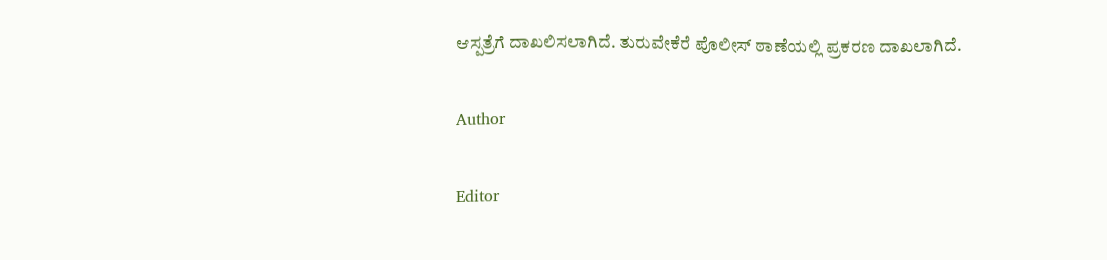ಆಸ್ಪತ್ರೆಗೆ ದಾಖಲಿಸಲಾಗಿದೆ. ತುರುವೇಕೆರೆ ಪೊಲೀಸ್ ಠಾಣೆಯಲ್ಲಿ ಪ್ರಕರಣ ದಾಖಲಾಗಿದೆ.

Author

Editor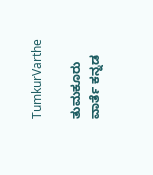TumkurVarthe

ತುಮಕೂರು ವಾರ್ತೆ ಕನ್ನಡ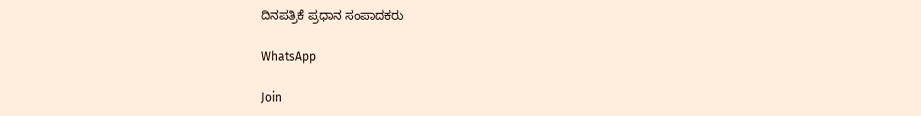ದಿನಪತ್ರಿಕೆ ಪ್ರಧಾನ ಸಂಪಾದಕರು

WhatsApp

Join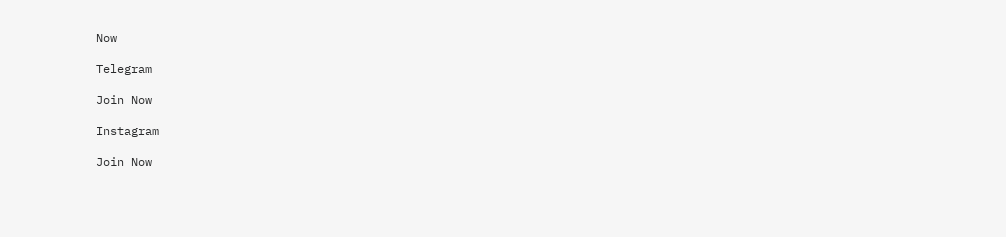Now

Telegram

Join Now

Instagram

Join Now